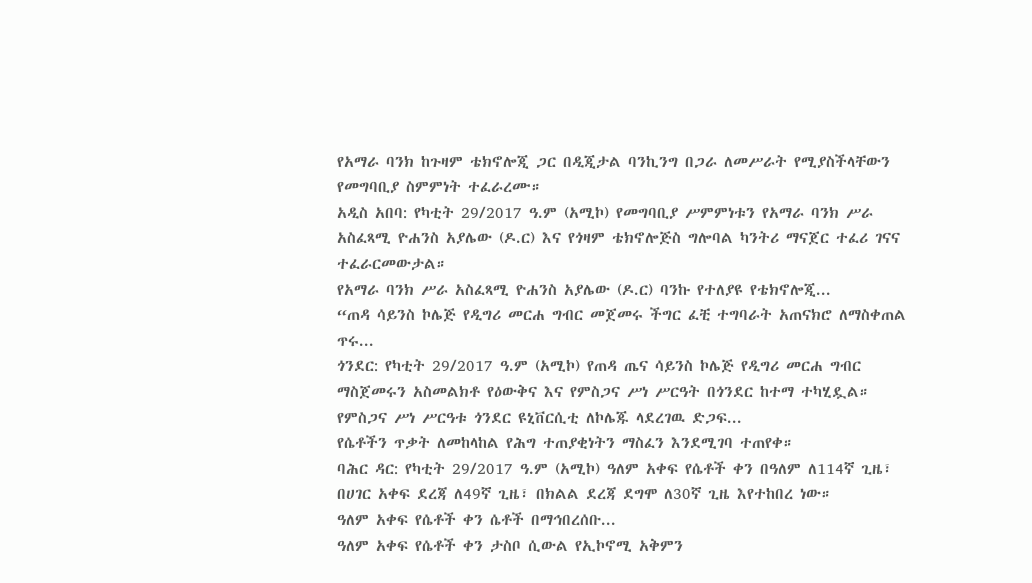የአማራ ባንክ ከጉዛም ቴክኖሎጂ ጋር በዲጂታል ባንኪንግ በጋራ ለመሥራት የሚያስችላቸውን የመግባቢያ ስምምነት ተፈራረሙ።
አዲስ አበባ: የካቲት 29/2017 ዓ.ም (አሚኮ) የመግባቢያ ሥምምነቱን የአማራ ባንክ ሥራ አስፈጻሚ ዮሐንስ አያሌው (ዶ.ር) እና የጎዛም ቴክኖሎጅስ ግሎባል ካንትሪ ማናጀር ተፈሪ ገናና ተፈራርመውታል።
የአማራ ባንክ ሥራ አስፈጻሚ ዮሐንስ አያሌው (ዶ.ር) ባንኩ የተለያዩ የቴክኖሎጂ...
“ጠዳ ሳይንስ ኮሌጅ የዲግሪ መርሐ ግብር መጀመሩ ችግር ፈቺ ተግባራት አጠናክሮ ለማስቀጠል ጥሩ...
ጎንደር: የካቲት 29/2017 ዓ.ም (አሚኮ) የጠዳ ጤና ሳይንስ ኮሌጅ የዲግሪ መርሐ ግብር ማስጀመሩን አስመልክቶ የዕውቅና እና የምስጋና ሥነ ሥርዓት በጎንደር ከተማ ተካሂዷል። የምስጋና ሥነ ሥርዓቱ ጎንደር ዩኒቨርሲቲ ለኮሌጁ ላደረገዉ ድጋፍ...
የሴቶችን ጥቃት ለመከላከል የሕግ ተጠያቂነትን ማስፈን እንደሚገባ ተጠየቀ።
ባሕር ዳር: የካቲት 29/2017 ዓ.ም (አሚኮ) ዓለም አቀፍ የሴቶች ቀን በዓለም ለ114ኛ ጊዜ፣ በሀገር አቀፍ ደረጃ ለ49ኛ ጊዜ፣ በክልል ደረጃ ደግሞ ለ30ኛ ጊዜ እየተከበረ ነው።
ዓለም አቀፍ የሴቶች ቀን ሴቶች በማኅበረሰቡ...
ዓለም አቀፍ የሴቶች ቀን ታስቦ ሲውል የኢኮኖሚ አቅምን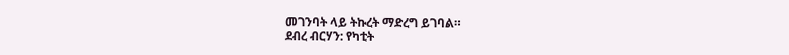መገንባት ላይ ትኩረት ማድረግ ይገባል።
ደብረ ብርሃን: የካቲት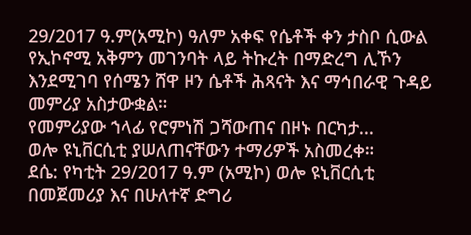29/2017 ዓ.ም(አሚኮ) ዓለም አቀፍ የሴቶች ቀን ታስቦ ሲውል የኢኮኖሚ አቅምን መገንባት ላይ ትኩረት በማድረግ ሊኾን እንደሚገባ የሰሜን ሸዋ ዞን ሴቶች ሕጻናት እና ማኅበራዊ ጉዳይ መምሪያ አስታውቋል።
የመምሪያው ኀላፊ የሮምነሽ ጋሻውጠና በዞኑ በርካታ...
ወሎ ዩኒቨርሲቲ ያሠለጠናቸውን ተማሪዎች አስመረቀ።
ደሴ: የካቲት 29/2017 ዓ.ም (አሚኮ) ወሎ ዩኒቨርሲቲ በመጀመሪያ እና በሁለተኛ ድግሪ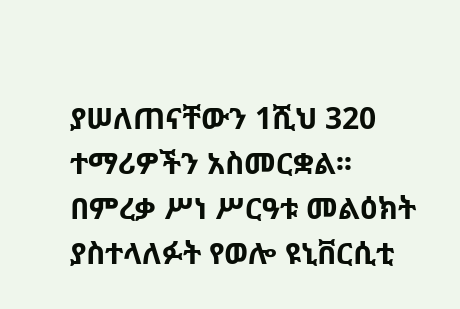ያሠለጠናቸውን 1ሺህ 320 ተማሪዎችን አስመርቋል፡፡
በምረቃ ሥነ ሥርዓቱ መልዕክት ያስተላለፉት የወሎ ዩኒቨርሲቲ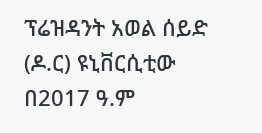ፕሬዝዳንት አወል ሰይድ (ዶ.ር) ዩኒቨርሲቲው በ2017 ዓ.ም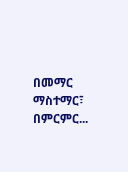በመማር ማስተማር፣ በምርምር...